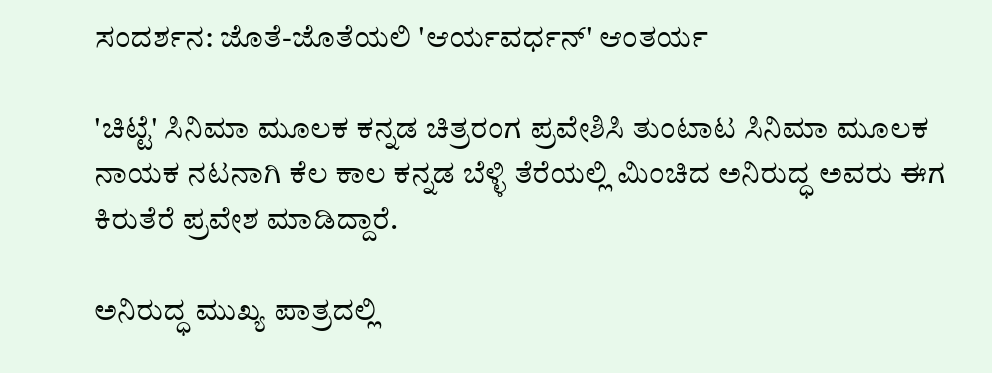ಸಂದರ್ಶನ: ಜೊತೆ-ಜೊತೆಯಲಿ 'ಆರ್ಯವರ್ಧನ್' ಆಂತರ್ಯ

'ಚಿಟ್ಟೆ' ಸಿನಿಮಾ ಮೂಲಕ ಕನ್ನಡ ಚಿತ್ರರಂಗ ಪ್ರವೇಶಿಸಿ ತುಂಟಾಟ ಸಿನಿಮಾ ಮೂಲಕ ನಾಯಕ ನಟನಾಗಿ ಕೆಲ ಕಾಲ ಕನ್ನಡ ಬೆಳ್ಳಿ ತೆರೆಯಲ್ಲಿ ಮಿಂಚಿದ ಅನಿರುದ್ಧ ಅವರು ಈಗ ಕಿರುತೆರೆ ಪ್ರವೇಶ ಮಾಡಿದ್ದಾರೆ.

ಅನಿರುದ್ಧ ಮುಖ್ಯ ಪಾತ್ರದಲ್ಲಿ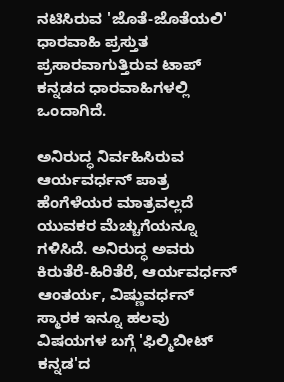ನಟಿಸಿರುವ 'ಜೊತೆ-ಜೊತೆಯಲಿ' ಧಾರವಾಹಿ ಪ್ರಸ್ತುತ ಪ್ರಸಾರವಾಗುತ್ತಿರುವ ಟಾಪ್ ಕನ್ನಡದ ಧಾರವಾಹಿಗಳಲ್ಲಿ ಒಂದಾಗಿದೆ.

ಅನಿರುದ್ಧ ನಿರ್ವಹಿಸಿರುವ ಆರ್ಯವರ್ಧನ್ ಪಾತ್ರ ಹೆಂಗೆಳೆಯರ ಮಾತ್ರವಲ್ಲದೆ ಯುವಕರ ಮೆಚ್ಚುಗೆಯನ್ನೂ ಗಳಿಸಿದೆ. ಅನಿರುದ್ಧ ಅವರು ಕಿರುತೆರೆ-ಹಿರಿತೆರೆ, ಆರ್ಯವರ್ಧನ್ ಆಂತರ್ಯ, ವಿಷ್ಣುವರ್ಧನ್ ಸ್ಮಾರಕ ಇನ್ನೂ ಹಲವು ವಿಷಯಗಳ ಬಗ್ಗೆ 'ಫಿಲ್ಮಿಬೀಟ್‌ ಕನ್ನಡ'ದ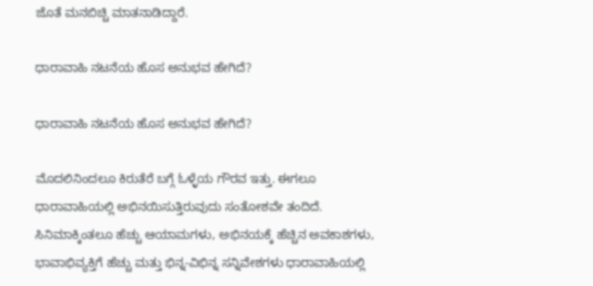ಜೊತೆ ಮನಬಿಚ್ಚಿ ಮಾತನಾಡಿದ್ದಾರೆ.

ಧಾರಾವಾಹಿ ನಟನೆಯ ಹೊಸ ಅನುಭವ ಹೇಗಿದೆ?

ಧಾರಾವಾಹಿ ನಟನೆಯ ಹೊಸ ಅನುಭವ ಹೇಗಿದೆ?

ಮೊದಲಿನಿಂದಲೂ ಕಿರುತೆರೆ ಬಗ್ಗೆ ಓಳ್ಳೆಯ ಗೌರವ ಇತ್ತು. ಈಗಲೂ ಧಾರಾವಾಹಿಯಲ್ಲಿ ಅಭಿನಯಿಸುತ್ತಿರುವುದು ಸಂತೋಶವೇ ತಂದಿದೆ. ಸಿನಿಮಾಕ್ಕಿಂತಲೂ ಹೆಚ್ಚು ಆಯಾಮಗಳು, ಅಭಿನಯಕ್ಕೆ ಹೆಚ್ಚಿನ ಅವಕಾಶಗಳು, ಭಾವಾಭಿವ್ಯಕ್ತಿಗೆ ಹೆಚ್ಚು ಮತ್ತು ಭಿನ್ನ-ವಿಭಿನ್ನ ಸನ್ನಿವೇಶಗಳು ಧಾರಾವಾಹಿಯಲ್ಲಿ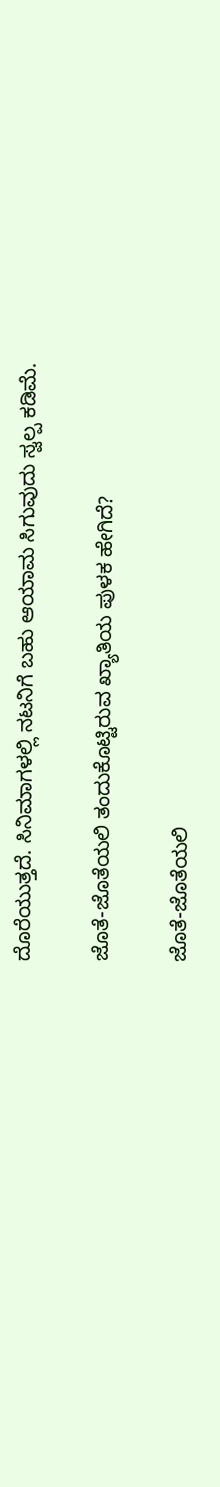ದೊರೆಯುತ್ತದೆ. ಸಿನಿಮಾಗಳಲ್ಲಿ ನಟನಿಗೆ ಬಹು ಆಯಾಮ ಸಿಗುವುದು ಸ್ವಲ್ಪ ಕಡಿಮೆ.

ಜೊತೆ-ಜೊತೆಯಲಿ ತಂದುಕೊಟ್ಟಿರುವ ಖ್ಯಾತಿಯ ಪುಳಕ ಹೇಗಿದೆ?

ಜೊತೆ-ಜೊತೆಯಲಿ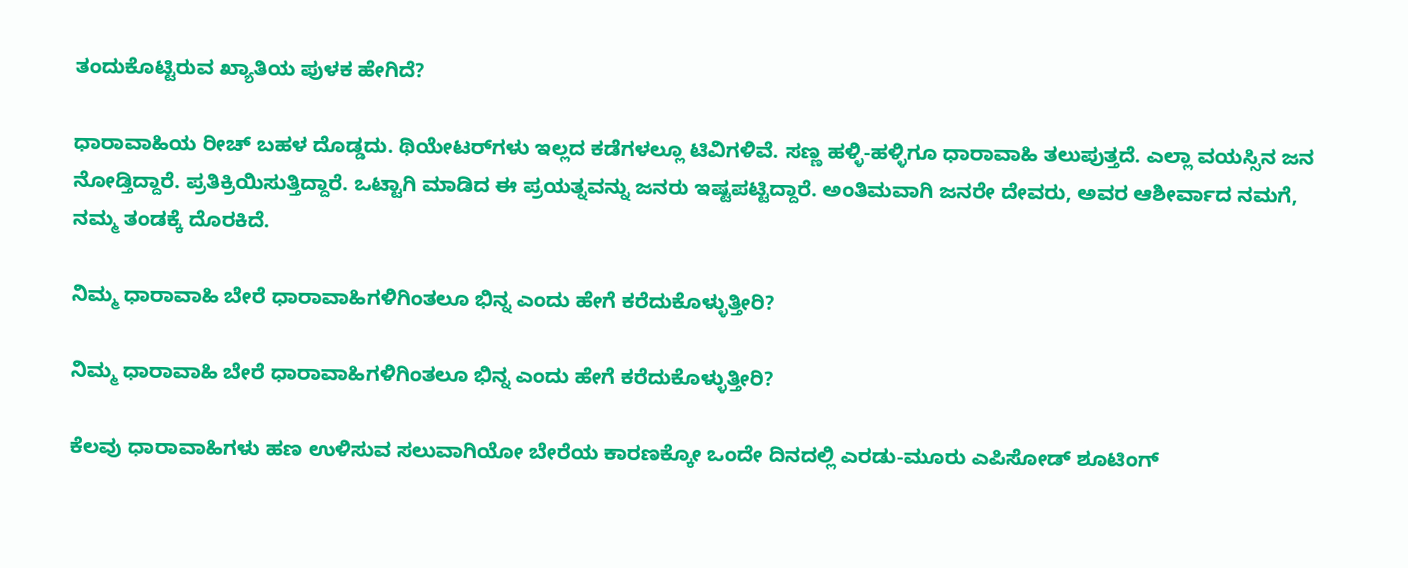ತಂದುಕೊಟ್ಟಿರುವ ಖ್ಯಾತಿಯ ಪುಳಕ ಹೇಗಿದೆ?

ಧಾರಾವಾಹಿಯ ರೀಚ್ ಬಹಳ ದೊಡ್ಡದು. ಥಿಯೇಟರ್‌ಗಳು ಇಲ್ಲದ ಕಡೆಗಳಲ್ಲೂ ಟಿವಿಗಳಿವೆ. ಸಣ್ಣ ಹಳ್ಳಿ-ಹಳ್ಳಿಗೂ ಧಾರಾವಾಹಿ ತಲುಪುತ್ತದೆ. ಎಲ್ಲಾ ವಯಸ್ಸಿನ ಜನ ನೋಡ್ತಿದ್ದಾರೆ. ಪ್ರತಿಕ್ರಿಯಿಸುತ್ತಿದ್ದಾರೆ. ಒಟ್ಟಾಗಿ ಮಾಡಿದ ಈ ಪ್ರಯತ್ನವನ್ನು ಜನರು ಇಷ್ಟಪಟ್ಟಿದ್ದಾರೆ. ಅಂತಿಮವಾಗಿ ಜನರೇ ದೇವರು, ಅವರ ಆಶೀರ್ವಾದ ನಮಗೆ, ನಮ್ಮ ತಂಡಕ್ಕೆ ದೊರಕಿದೆ.

ನಿಮ್ಮ ಧಾರಾವಾಹಿ ಬೇರೆ ಧಾರಾವಾಹಿಗಳಿಗಿಂತಲೂ ಭಿನ್ನ ಎಂದು ಹೇಗೆ ಕರೆದುಕೊಳ್ಳುತ್ತೀರಿ?

ನಿಮ್ಮ ಧಾರಾವಾಹಿ ಬೇರೆ ಧಾರಾವಾಹಿಗಳಿಗಿಂತಲೂ ಭಿನ್ನ ಎಂದು ಹೇಗೆ ಕರೆದುಕೊಳ್ಳುತ್ತೀರಿ?

ಕೆಲವು ಧಾರಾವಾಹಿಗಳು ಹಣ ಉಳಿಸುವ ಸಲುವಾಗಿಯೋ ಬೇರೆಯ ಕಾರಣಕ್ಕೋ ಒಂದೇ ದಿನದಲ್ಲಿ ಎರಡು-ಮೂರು ಎಪಿಸೋಡ್‌ ಶೂಟಿಂಗ್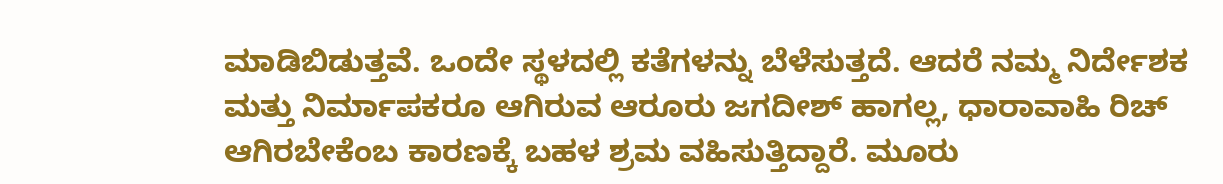ಮಾಡಿಬಿಡುತ್ತವೆ. ಒಂದೇ ಸ್ಥಳದಲ್ಲಿ ಕತೆಗಳನ್ನು ಬೆಳೆಸುತ್ತದೆ. ಆದರೆ ನಮ್ಮ ನಿರ್ದೇಶಕ ಮತ್ತು ನಿರ್ಮಾಪಕರೂ ಆಗಿರುವ ಆರೂರು ಜಗದೀಶ್ ಹಾಗಲ್ಲ, ಧಾರಾವಾಹಿ ರಿಚ್ ಆಗಿರಬೇಕೆಂಬ ಕಾರಣಕ್ಕೆ ಬಹಳ ಶ್ರಮ ವಹಿಸುತ್ತಿದ್ದಾರೆ. ಮೂರು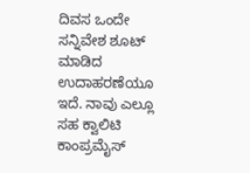ದಿವಸ ಒಂದೇ ಸನ್ನಿವೇಶ ಶೂಟ್ ಮಾಡಿದ ಉದಾಹರಣೆಯೂ ಇದೆ. ನಾವು ಎಲ್ಲೂ ಸಹ ಕ್ವಾಲಿಟಿ ಕಾಂಪ್ರಮೈಸ್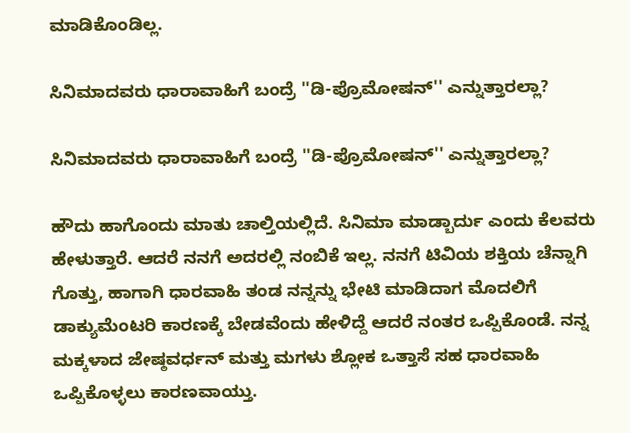ಮಾಡಿಕೊಂಡಿಲ್ಲ.

ಸಿನಿಮಾದವರು ಧಾರಾವಾಹಿಗೆ ಬಂದ್ರೆ ''ಡಿ-ಪ್ರೊಮೋಷನ್'' ಎನ್ನುತ್ತಾರಲ್ಲಾ?

ಸಿನಿಮಾದವರು ಧಾರಾವಾಹಿಗೆ ಬಂದ್ರೆ ''ಡಿ-ಪ್ರೊಮೋಷನ್'' ಎನ್ನುತ್ತಾರಲ್ಲಾ?

ಹೌದು ಹಾಗೊಂದು ಮಾತು ಚಾಲ್ತಿಯಲ್ಲಿದೆ. ಸಿನಿಮಾ ಮಾಡ್ಬಾರ್ದು ಎಂದು ಕೆಲವರು ಹೇಳುತ್ತಾರೆ. ಆದರೆ ನನಗೆ ಅದರಲ್ಲಿ ನಂಬಿಕೆ ಇಲ್ಲ. ನನಗೆ ಟಿವಿಯ ಶಕ್ತಿಯ ಚೆನ್ನಾಗಿ ಗೊತ್ತು, ಹಾಗಾಗಿ ಧಾರವಾಹಿ ತಂಡ ನನ್ನನ್ನು ಭೇಟಿ ಮಾಡಿದಾಗ ಮೊದಲಿಗೆ ಡಾಕ್ಯುಮೆಂಟರಿ ಕಾರಣಕ್ಕೆ ಬೇಡವೆಂದು ಹೇಳಿದ್ದೆ ಆದರೆ ನಂತರ ಒಪ್ಪಿಕೊಂಡೆ. ನನ್ನ ಮಕ್ಕಳಾದ ಜೇಷ್ಠವರ್ಧನ್ ಮತ್ತು ಮಗಳು ಶ್ಲೋಕ ಒತ್ತಾಸೆ ಸಹ ಧಾರವಾಹಿ ಒಪ್ಪಿಕೊಳ್ಳಲು ಕಾರಣವಾಯ್ತು.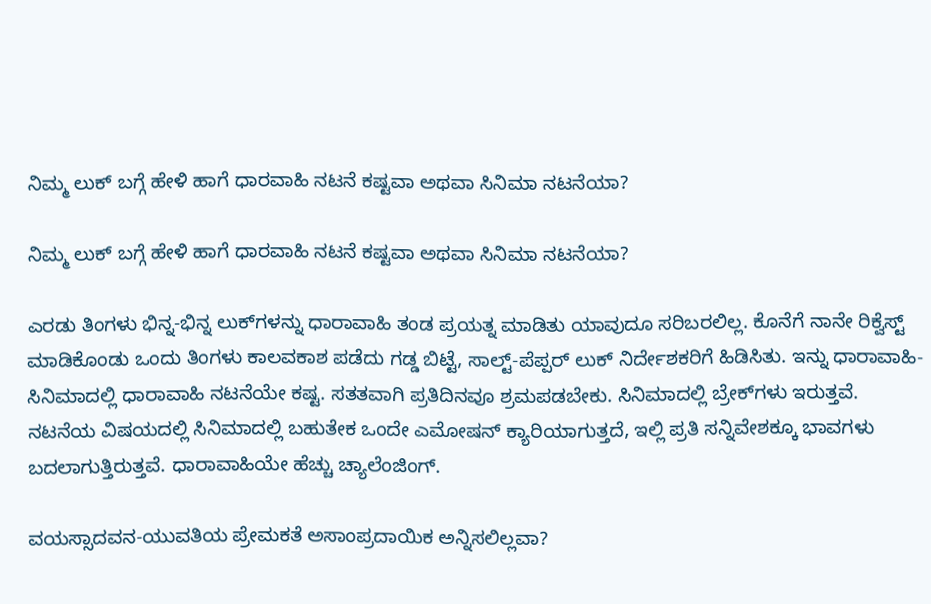ನಿಮ್ಮ ಲುಕ್ ಬಗ್ಗೆ ಹೇಳಿ ಹಾಗೆ ಧಾರವಾಹಿ ನಟನೆ ಕಷ್ಟವಾ ಅಥವಾ ಸಿನಿಮಾ ನಟನೆಯಾ?

ನಿಮ್ಮ ಲುಕ್ ಬಗ್ಗೆ ಹೇಳಿ ಹಾಗೆ ಧಾರವಾಹಿ ನಟನೆ ಕಷ್ಟವಾ ಅಥವಾ ಸಿನಿಮಾ ನಟನೆಯಾ?

ಎರಡು ತಿಂಗಳು ಭಿನ್ನ-ಭಿನ್ನ ಲುಕ್‌ಗಳನ್ನು ಧಾರಾವಾಹಿ ತಂಡ ಪ್ರಯತ್ನ ಮಾಡಿತು ಯಾವುದೂ ಸರಿಬರಲಿಲ್ಲ. ಕೊನೆಗೆ ನಾನೇ ರಿಕ್ವೆಸ್ಟ್ ಮಾಡಿಕೊಂಡು ಒಂದು ತಿಂಗಳು ಕಾಲವಕಾಶ ಪಡೆದು ಗಡ್ಡ ಬಿಟ್ಟೆ, ಸಾಲ್ಟ್-ಪೆಪ್ಪರ್ ಲುಕ್ ನಿರ್ದೇಶಕರಿಗೆ ಹಿಡಿಸಿತು. ಇನ್ನು ಧಾರಾವಾಹಿ-ಸಿನಿಮಾದಲ್ಲಿ ಧಾರಾವಾಹಿ ನಟನೆಯೇ ಕಷ್ಟ. ಸತತವಾಗಿ ಪ್ರತಿದಿನವೂ ಶ್ರಮಪಡಬೇಕು. ಸಿನಿಮಾದಲ್ಲಿ ಬ್ರೇಕ್‌ಗಳು ಇರುತ್ತವೆ. ನಟನೆಯ ವಿಷಯದಲ್ಲಿ ಸಿನಿಮಾದಲ್ಲಿ ಬಹುತೇಕ ಒಂದೇ ಎಮೋಷನ್ ಕ್ಯಾರಿಯಾಗುತ್ತದೆ, ಇಲ್ಲಿ ಪ್ರತಿ ಸನ್ನಿವೇಶಕ್ಕೂ ಭಾವಗಳು ಬದಲಾಗುತ್ತಿರುತ್ತವೆ. ಧಾರಾವಾಹಿಯೇ ಹೆಚ್ಚು ಚ್ಯಾಲೆಂಜಿಂಗ್.

ವಯಸ್ಸಾದವನ-ಯುವತಿಯ ಪ್ರೇಮಕತೆ ಅಸಾಂಪ್ರದಾಯಿಕ ಅನ್ನಿಸಲಿಲ್ಲವಾ?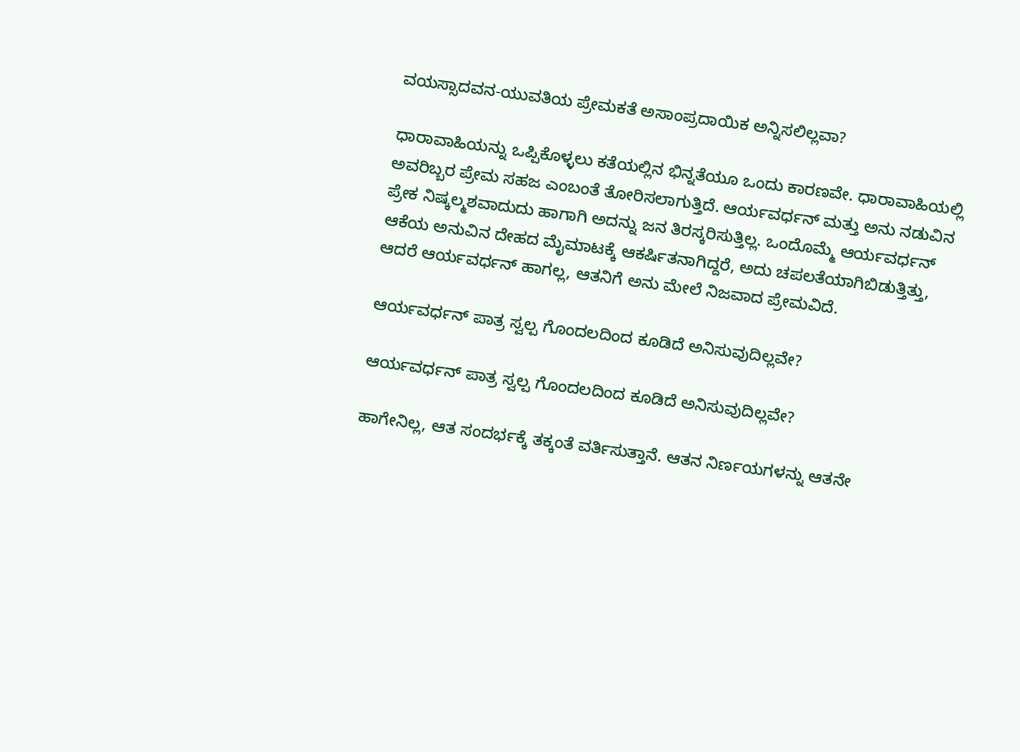ವಯಸ್ಸಾದವನ-ಯುವತಿಯ ಪ್ರೇಮಕತೆ ಅಸಾಂಪ್ರದಾಯಿಕ ಅನ್ನಿಸಲಿಲ್ಲವಾ?

ಧಾರಾವಾಹಿಯನ್ನು ಒಪ್ಪಿಕೊಳ್ಳಲು ಕತೆಯಲ್ಲಿನ ಭಿನ್ನತೆಯೂ ಒಂದು ಕಾರಣವೇ. ಧಾರಾವಾಹಿಯಲ್ಲಿ ಅವರಿಬ್ಬರ ಪ್ರೇಮ ಸಹಜ ಎಂಬಂತೆ ತೋರಿಸಲಾಗುತ್ತಿದೆ. ಆರ್ಯವರ್ಧನ್ ಮತ್ತು ಅನು ನಡುವಿನ ಪ್ರೇಕ ನಿಷ್ಕಲ್ಮಶವಾದುದು ಹಾಗಾಗಿ ಅದನ್ನು ಜನ ತಿರಸ್ಕರಿಸುತ್ತಿಲ್ಲ. ಒಂದೊಮ್ಮೆ ಆರ್ಯವರ್ಧನ್ ಆಕೆಯ ಅನುವಿನ ದೇಹದ ಮೈಮಾಟಕ್ಕೆ ಆಕರ್ಷಿತನಾಗಿದ್ದರೆ, ಅದು ಚಪಲತೆಯಾಗಿಬಿಡುತ್ತಿತ್ತು, ಆದರೆ ಆರ್ಯವರ್ಧನ್ ಹಾಗಲ್ಲ, ಆತನಿಗೆ ಅನು ಮೇಲೆ ನಿಜವಾದ ಪ್ರೇಮವಿದೆ.

ಆರ್ಯವರ್ಧನ್ ಪಾತ್ರ ಸ್ವಲ್ಪ ಗೊಂದಲದಿಂದ ಕೂಡಿದೆ ಅನಿಸುವುದಿಲ್ಲವೇ?

ಆರ್ಯವರ್ಧನ್ ಪಾತ್ರ ಸ್ವಲ್ಪ ಗೊಂದಲದಿಂದ ಕೂಡಿದೆ ಅನಿಸುವುದಿಲ್ಲವೇ?

ಹಾಗೇನಿಲ್ಲ, ಆತ ಸಂದರ್ಭಕ್ಕೆ ತಕ್ಕಂತೆ ವರ್ತಿಸುತ್ತಾನೆ. ಆತನ ನಿರ್ಣಯಗಳನ್ನು ಆತನೇ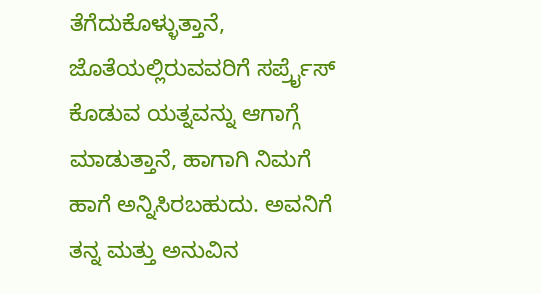ತೆಗೆದುಕೊಳ್ಳುತ್ತಾನೆ, ಜೊತೆಯಲ್ಲಿರುವವರಿಗೆ ಸರ್ಪ್ರೈಸ್ ಕೊಡುವ ಯತ್ನವನ್ನು ಆಗಾಗ್ಗೆ ಮಾಡುತ್ತಾನೆ, ಹಾಗಾಗಿ ನಿಮಗೆ ಹಾಗೆ ಅನ್ನಿಸಿರಬಹುದು. ಅವನಿಗೆ ತನ್ನ ಮತ್ತು ಅನುವಿನ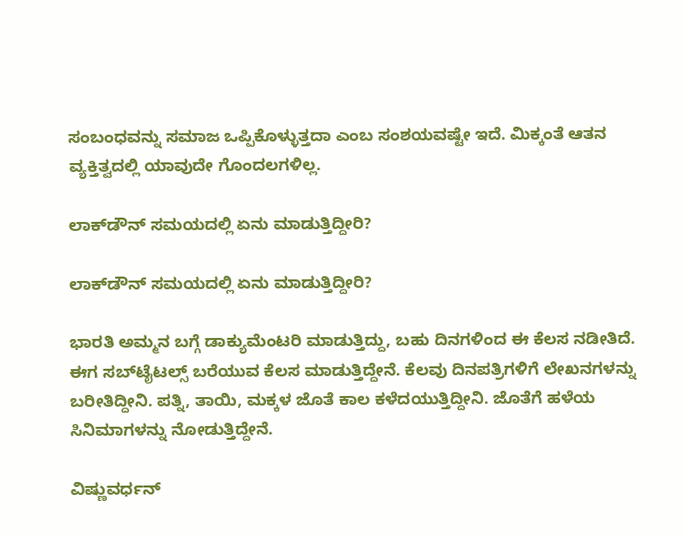ಸಂಬಂಧವನ್ನು ಸಮಾಜ ಒಪ್ಪಿಕೊಳ್ಳುತ್ತದಾ ಎಂಬ ಸಂಶಯವಷ್ಟೇ ಇದೆ. ಮಿಕ್ಕಂತೆ ಆತನ ವ್ಯಕ್ತಿತ್ವದಲ್ಲಿ ಯಾವುದೇ ಗೊಂದಲಗಳಿಲ್ಲ.

ಲಾಕ್‌ಡೌನ್ ಸಮಯದಲ್ಲಿ ಏನು ಮಾಡುತ್ತಿದ್ದೀರಿ?

ಲಾಕ್‌ಡೌನ್ ಸಮಯದಲ್ಲಿ ಏನು ಮಾಡುತ್ತಿದ್ದೀರಿ?

ಭಾರತಿ ಅಮ್ಮನ ಬಗ್ಗೆ ಡಾಕ್ಯುಮೆಂಟರಿ ಮಾಡುತ್ತಿದ್ದು, ಬಹು ದಿನಗಳಿಂದ ಈ ಕೆಲಸ ನಡೀತಿದೆ. ಈಗ ಸಬ್‌ಟೈಟಲ್ಸ್ ಬರೆಯುವ ಕೆಲಸ ಮಾಡುತ್ತಿದ್ದೇನೆ. ಕೆಲವು ದಿನಪತ್ರಿಗಳಿಗೆ ಲೇಖನಗಳನ್ನು ಬರೀತಿದ್ದೀನಿ. ಪತ್ನಿ, ತಾಯಿ, ಮಕ್ಕಳ ಜೊತೆ ಕಾಲ ಕಳೆದಯುತ್ತಿದ್ದೀನಿ. ಜೊತೆಗೆ ಹಳೆಯ ಸಿನಿಮಾಗಳನ್ನು ನೋಡುತ್ತಿದ್ದೇನೆ.

ವಿಷ್ಣುವರ್ಧನ್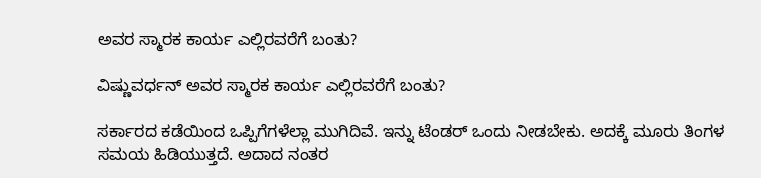ಅವರ ಸ್ಮಾರಕ ಕಾರ್ಯ ಎಲ್ಲಿರವರೆಗೆ ಬಂತು?

ವಿಷ್ಣುವರ್ಧನ್ ಅವರ ಸ್ಮಾರಕ ಕಾರ್ಯ ಎಲ್ಲಿರವರೆಗೆ ಬಂತು?

ಸರ್ಕಾರದ ಕಡೆಯಿಂದ ಒಪ್ಪಿಗೆಗಳೆಲ್ಲಾ ಮುಗಿದಿವೆ. ಇನ್ನು ಟೆಂಡರ್ ಒಂದು ನೀಡಬೇಕು. ಅದಕ್ಕೆ ಮೂರು ತಿಂಗಳ ಸಮಯ ಹಿಡಿಯುತ್ತದೆ. ಅದಾದ ನಂತರ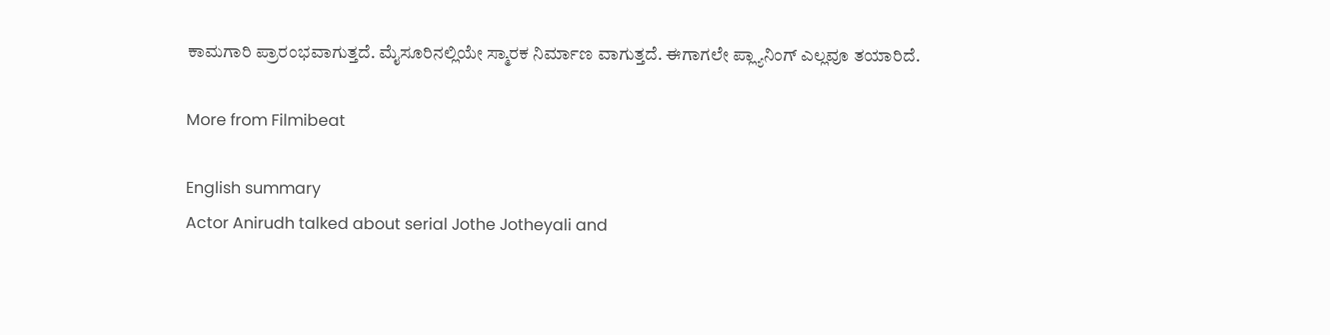ಕಾಮಗಾರಿ ಪ್ರಾರಂಭವಾಗುತ್ತದೆ. ಮೈಸೂರಿನಲ್ಲಿಯೇ ಸ್ಮಾರಕ ನಿರ್ಮಾಣ ವಾಗುತ್ತದೆ. ಈಗಾಗಲೇ ಪ್ಲ್ಯಾನಿಂಗ್ ಎಲ್ಲವೂ ತಯಾರಿದೆ.

More from Filmibeat

English summary
Actor Anirudh talked about serial Jothe Jotheyali and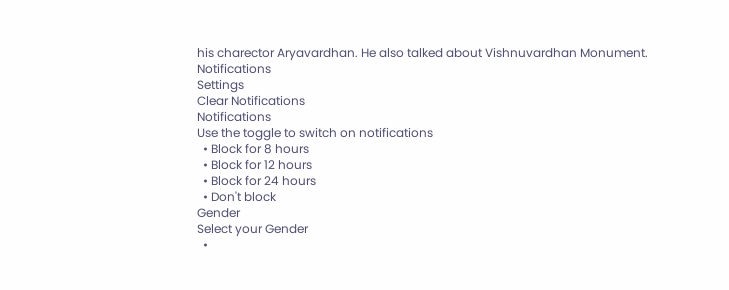his charector Aryavardhan. He also talked about Vishnuvardhan Monument.
Notifications
Settings
Clear Notifications
Notifications
Use the toggle to switch on notifications
  • Block for 8 hours
  • Block for 12 hours
  • Block for 24 hours
  • Don't block
Gender
Select your Gender
  •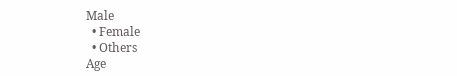Male
  • Female
  • Others
Age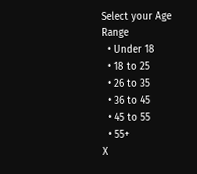Select your Age Range
  • Under 18
  • 18 to 25
  • 26 to 35
  • 36 to 45
  • 45 to 55
  • 55+
X